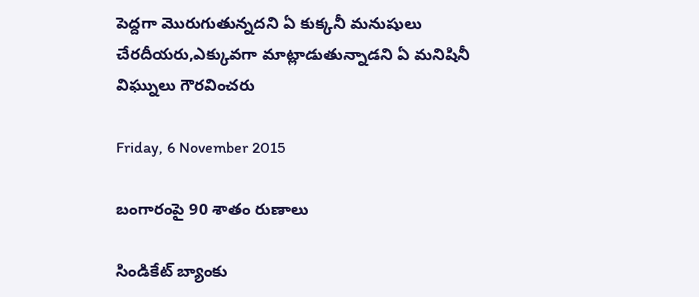పెద్దగా మొరుగుతున్నదని ఏ కుక్కనీ మనుషులు చేరదీయరు,ఎక్కువగా మాట్లాడుతున్నాడని ఏ మనిషినీ విఘ్నులు గౌరవించరు

Friday, 6 November 2015

బంగారంపై 90 శాతం రుణాలు

సిండికేట్‌ బ్యాంకు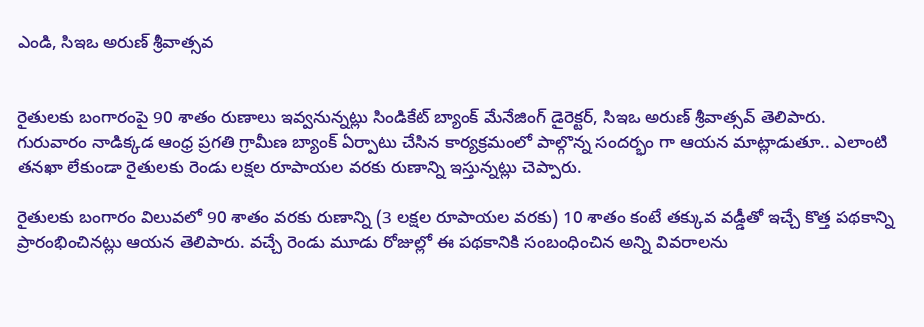ఎండి, సిఇఒ అరుణ్‌ శ్రీవాత్సవ


రైతులకు బంగారంపై 90 శాతం రుణాలు ఇవ్వనున్నట్లు సిండికేట్‌ బ్యాంక్‌ మేనేజింగ్‌ డైరెక్టర్‌, సిఇఒ అరుణ్‌ శ్రీవాత్సవ్‌ తెలిపారు. గురువారం నాడిక్కడ ఆంధ్ర ప్రగతి గ్రామీణ బ్యాంక్‌ ఏర్పాటు చేసిన కార్యక్రమంలో పాల్గొన్న సందర్భం గా ఆయన మాట్లాడుతూ.. ఎలాంటి తనఖా లేకుండా రైతులకు రెండు లక్షల రూపాయల వరకు రుణాన్ని ఇస్తున్నట్లు చెప్పారు.

రైతులకు బంగారం విలువలో 90 శాతం వరకు రుణాన్ని (3 లక్షల రూపాయల వరకు) 10 శాతం కంటే తక్కువ వడ్డీతో ఇచ్చే కొత్త పథకాన్ని ప్రారంభించినట్లు ఆయన తెలిపారు. వచ్చే రెండు మూడు రోజుల్లో ఈ పథకానికి సంబంధించిన అన్ని వివరాలను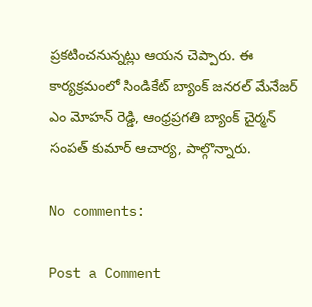ప్రకటించనున్నట్లు ఆయన చెప్పారు. ఈ కార్యక్రమంలో సిండికేట్‌ బ్యాంక్‌ జనరల్‌ మేనేజర్‌ ఎం మోహన్‌ రెడ్డి, ఆంధ్రప్రగతి బ్యాంక్‌ చైర్మన్‌ సంపత్‌ కుమార్‌ ఆచార్య, పాల్గొన్నారు.

No comments:

Post a Comment